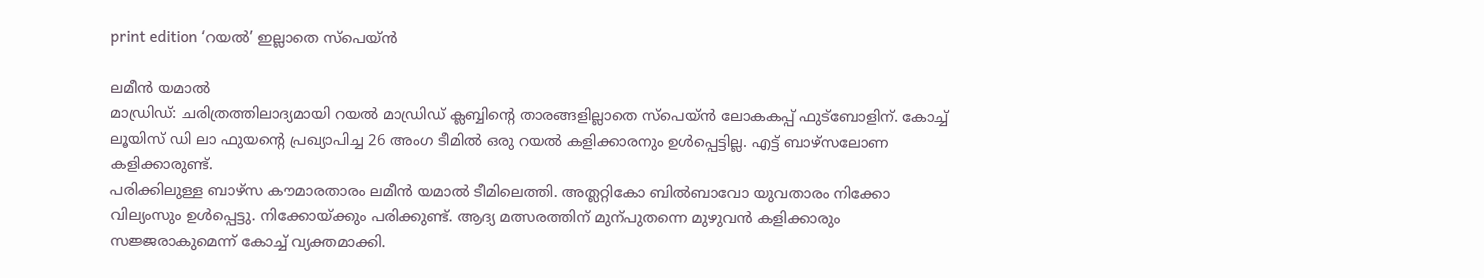print edition ‘റയൽ’ ഇല്ലാതെ സ്പെയ്ൻ

ലമീൻ യമാൽ
മാഡ്രിഡ്: ചരിത്രത്തിലാദ്യമായി റയൽ മാഡ്രിഡ് ക്ലബ്ബിന്റെ താരങ്ങളില്ലാതെ സ്പെയ്ൻ ലോകകപ്പ് ഫുട്ബോളിന്. കോച്ച് ലൂയിസ് ഡി ലാ ഫുയന്റെ പ്രഖ്യാപിച്ച 26 അംഗ ടീമിൽ ഒരു റയൽ കളിക്കാരനും ഉൾപ്പെട്ടില്ല. എട്ട് ബാഴ്സലോണ കളിക്കാരുണ്ട്.
പരിക്കിലുള്ള ബാഴ്സ കൗമാരതാരം ലമീൻ യമാൽ ടീമിലെത്തി. അത്ലറ്റികോ ബിൽബാവോ യുവതാരം നിക്കോ വില്യംസും ഉൾപ്പെട്ടു. നിക്കോയ്ക്കും പരിക്കുണ്ട്. ആദ്യ മത്സരത്തിന് മുന്പുതന്നെ മുഴുവൻ കളിക്കാരും സജ്ജരാകുമെന്ന് കോച്ച് വ്യക്തമാക്കി.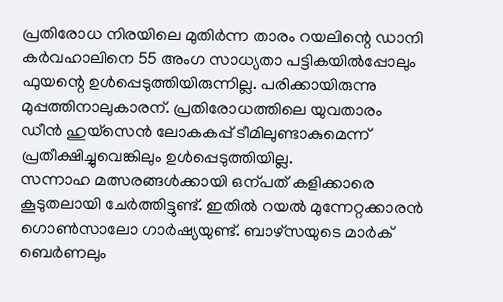പ്രതിരോധ നിരയിലെ മുതിർന്ന താരം റയലിന്റെ ഡാനി കർവഹാലിനെ 55 അംഗ സാധ്യതാ പട്ടികയിൽപ്പോലും ഫുയന്റെ ഉൾപ്പെടുത്തിയിരുന്നില്ല. പരിക്കായിരുന്നു മുപ്പത്തിനാലുകാരന്. പ്രതിരോധത്തിലെ യുവതാരം ഡീൻ ഹുയ്സെൻ ലോകകപ്പ് ടീമിലുണ്ടാകുമെന്ന് പ്രതീക്ഷിച്ചുവെങ്കിലും ഉൾപ്പെടുത്തിയില്ല.
സന്നാഹ മത്സരങ്ങൾക്കായി ഒന്പത് കളിക്കാരെ കൂടുതലായി ചേർത്തിട്ടുണ്ട്. ഇതിൽ റയൽ മുന്നേറ്റക്കാരൻ ഗൊൺസാലോ ഗാർഷ്യയുണ്ട്. ബാഴ്സയുടെ മാർക് ബെർണലും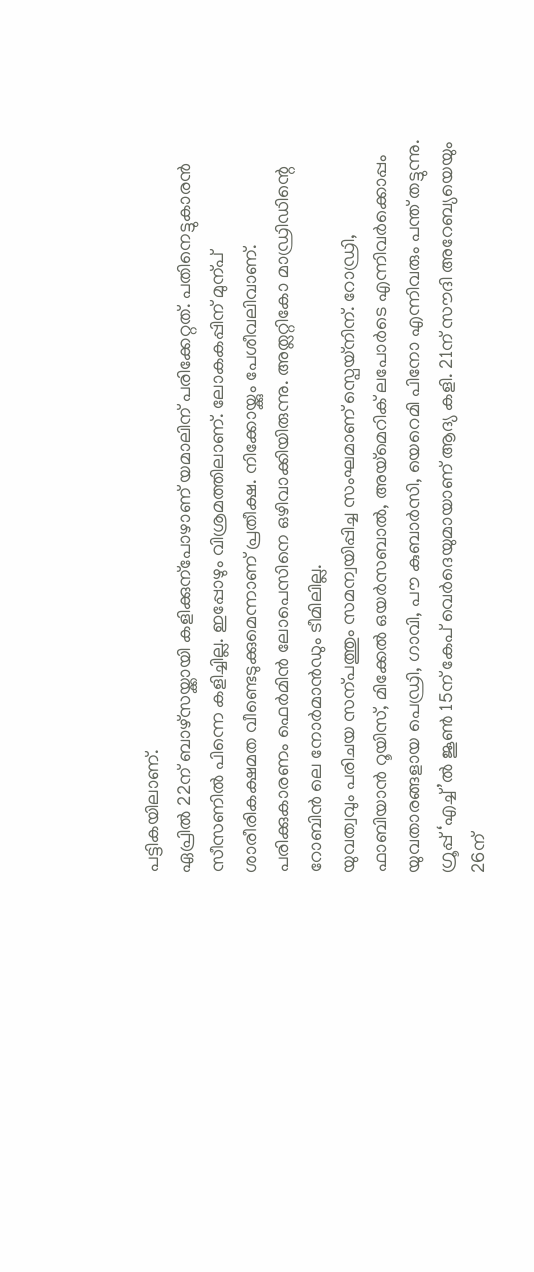പട്ടികയിലാണ്.
ഏപ്രിൽ 22ന് ബാഴ്സയ്ക്കായി കളിക്കുന്പോഴാണ് യമാലിന് പരിക്കേറ്റത്. പതിനെട്ടുകാരൻ സീസണിൽ പിന്നെ കളിച്ചില്ല. ഇപ്പോഴും വിശ്രമത്തിലാണ്. ലോകകപ്പിന് മുന്പ് ശാരീരികക്ഷമത വീണ്ടെടുക്കുമെന്നാണ് പ്രതീക്ഷ. നിക്കോയ്ക്കും പേശീവലിവാണ്. പരിക്കുകാരണം ഫെർമിൻ ലോപെസിനെ ഒഴിവാക്കിയിരുന്നു. അത്ലറ്റികോ മാഡ്രിഡിന്റെ റോബിൻ ലെ നോർമാൻഡും ടീമിലില്ല.
യുവത്വവും പരിചയ സന്പത്തും സമന്വയിപ്പിച്ച സംഘമാണ് സ്പെയ്നിന്. റോഡ്രി, ഫാബിയാൻ റൂയിസ്, മിക്കേൽ ഒയർസബാൽ, അയ്മെറിക് ലപോർടെ എന്നിവർക്കൊപ്പം യുവതാരങ്ങളായ പെഡ്രി, ഗാവി, പൗ കുബാർസി, യെറെമി പിനോ എന്നിവരും പന്ത് തട്ടുന്നു.
ഗ്രൂപ്പ് ‘എച്ച്’ൽ ജൂൺ 15ന് കേപ് വെർദെയുമായാണ് ആദ്യ കളി. 21ന് സൗദി അറേബ്യയെയും 26ന്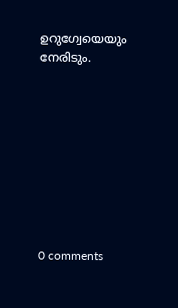ഉറുഗ്വേയെയും നേരിടും.









0 comments